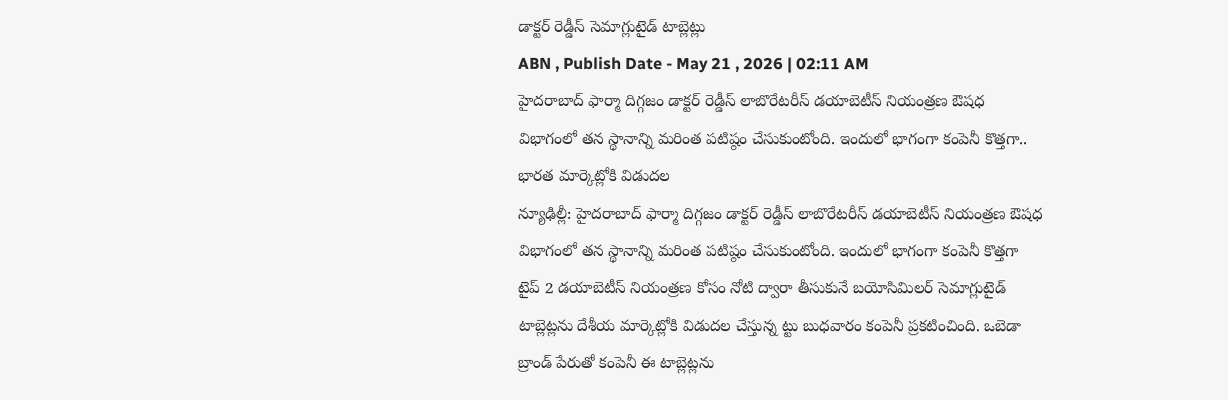డాక్టర్ రెడ్డీస్ సెమాగ్లుటైడ్ టాబ్లెట్లు
ABN , Publish Date - May 21 , 2026 | 02:11 AM
హైదరాబాద్ ఫార్మా దిగ్గజం డాక్టర్ రెడ్డీస్ లాబొరేటరీస్ డయాబెటీస్ నియంత్రణ ఔషధ విభాగంలో తన స్థానాన్ని మరింత పటిష్ఠం చేసుకుంటోంది. ఇందులో భాగంగా కంపెనీ కొత్తగా..
భారత మార్కెట్లోకి విడుదల
న్యూఢిల్లీ: హైదరాబాద్ ఫార్మా దిగ్గజం డాక్టర్ రెడ్డీస్ లాబొరేటరీస్ డయాబెటీస్ నియంత్రణ ఔషధ విభాగంలో తన స్థానాన్ని మరింత పటిష్ఠం చేసుకుంటోంది. ఇందులో భాగంగా కంపెనీ కొత్తగా టైప్ 2 డయాబెటీస్ నియంత్రణ కోసం నోటి ద్వారా తీసుకునే బయోసిమిలర్ సెమాగ్లుటైడ్ టాబ్లెట్లను దేశీయ మార్కెట్లోకి విడుదల చేస్తున్న ట్టు బుధవారం కంపెనీ ప్రకటించింది. ఒబెడా బ్రాండ్ పేరుతో కంపెనీ ఈ టాబ్లెట్లను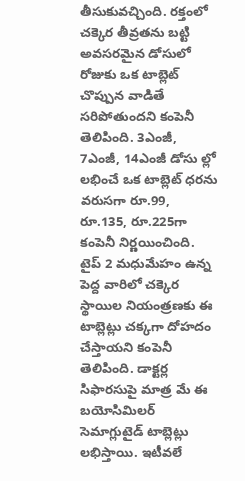తీసుకువచ్చింది. రక్తంలో చక్కెర తీవ్రతను బట్టి అవసరమైన డోసులో రోజుకు ఒక టాబ్లెట్ చొప్పున వాడితే సరిపోతుందని కంపెనీ తెలిపింది. 3ఎంజీ, 7ఎంజీ, 14ఎంజీ డోసు ల్లో లభించే ఒక టాబ్లెట్ ధరను వరుసగా రూ.99, రూ.135, రూ.225గా కంపెనీ నిర్ణయించింది. టైప్ 2 మధుమేహం ఉన్న పెద్ద వారిలో చక్కెర స్థాయిల నియంత్రణకు ఈ టాబ్లెట్లు చక్కగా దోహదం చేస్తాయని కంపెనీ తెలిపింది. డాక్టర్ల సిఫారసుపై మాత్ర మే ఈ బయోసిమిలర్ సెమాగ్లుటైడ్ టాబ్లెట్లు లభిస్తాయి. ఇటీవలే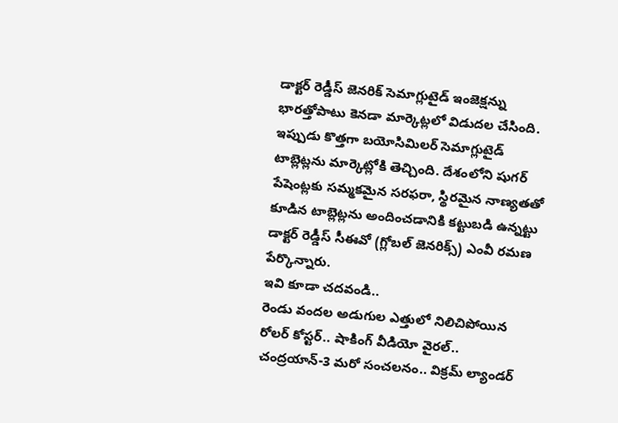డాక్టర్ రెడ్డీస్ జెనరిక్ సెమాగ్లుటైడ్ ఇంజెక్షన్ను భారత్తోపాటు కెనడా మార్కెట్లలో విడుదల చేసింది. ఇప్పుడు కొత్తగా బయోసిమిలర్ సెమాగ్లుటైడ్ టాబ్లెట్లను మార్కెట్లోకి తెచ్చింది. దేశంలోని షుగర్ పేషెంట్లకు సమ్మకమైన సరఫరా, స్థిరమైన నాణ్యతతో కూడిన టాబ్లెట్లను అందించడానికి కట్టుబడి ఉన్నట్టు డాక్టర్ రెడ్డీస్ సీఈవో (గ్లోబల్ జెనరిక్స్) ఎంవీ రమణ పేర్కొన్నారు.
ఇవి కూడా చదవండి..
రెండు వందల అడుగుల ఎత్తులో నిలిచిపోయిన రోలర్ కోస్టర్.. షాకింగ్ వీడియో వైరల్..
చంద్రయాన్-3 మరో సంచలనం.. విక్రమ్ ల్యాండర్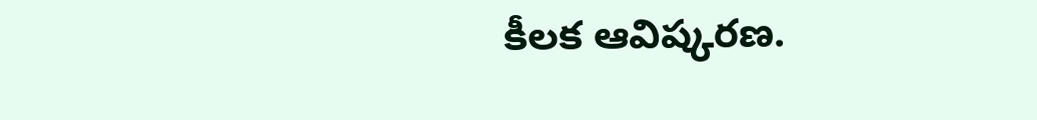కీలక ఆవిష్కరణ.